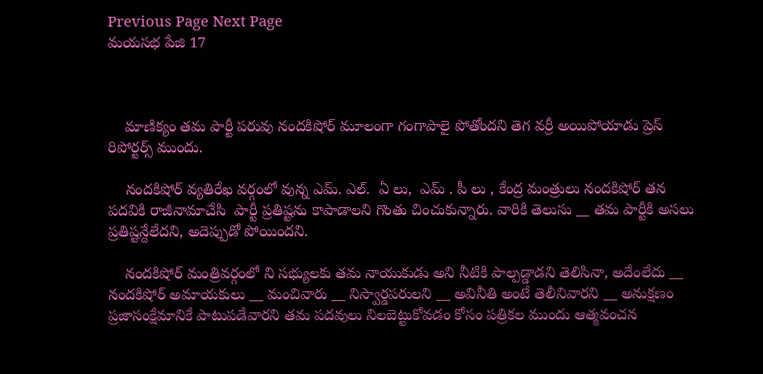Previous Page Next Page
మయసభ పేజి 17



    మాణిక్యం తమ పార్టీ పరువు నందకిషోర్ మూలంగా గంగాపాలై పోతోందని తెగ వర్రీ అయిపోయాడు ప్రెస్ రిపోర్టర్స్ ముందు.

    నందకిషోర్ వ్యతిరేఖ వర్గంలో వున్న ఎమ్. ఎల్.  ఏ లు,  ఎమ్ . పీ లు , కేంద్ర మంత్రులు నందకిషోర్ తన పదవికి రాజీనామాచేసి  పార్టీ ప్రతిష్టను కాపాడాలని గొంతు చించుకున్నారు. వారికి తెలుసు __ తమ పార్టీకి అసలు ప్రతిష్టన్దేలేదని, అదెప్పుడో పోయిందని.

    నందకిషోర్ మంత్రివర్గంలో ని సభ్యులకు తమ నాయుకుడు అని నీటికి పాల్పడ్డాడని తెలిసినా, అదేంలేదు __ నందకిషోర్ అమాయకులు __ మంచివారు __ నిస్వార్డపరులని __ అవినీతి అంటే తెలీనివారని __ అనుక్షణం ప్రజాసంక్షేమానికే పాటుపడేవారని తమ పదవులు నిలబెట్టుకోవడం కోసం పత్రికల ముందు ఆత్మవంచన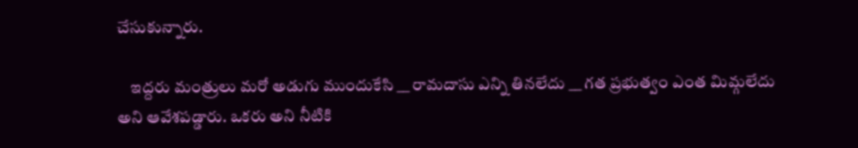చేసుకున్నారు.

    ఇద్దరు మంత్రులు మరో అడుగు ముందుకేసి __ రామదాసు ఎన్ని తినలేదు __ గత ప్రభుత్వం ఎంత మిమ్గలేదు అని ఆవేశపడ్డారు. ఒకరు అని నీటికి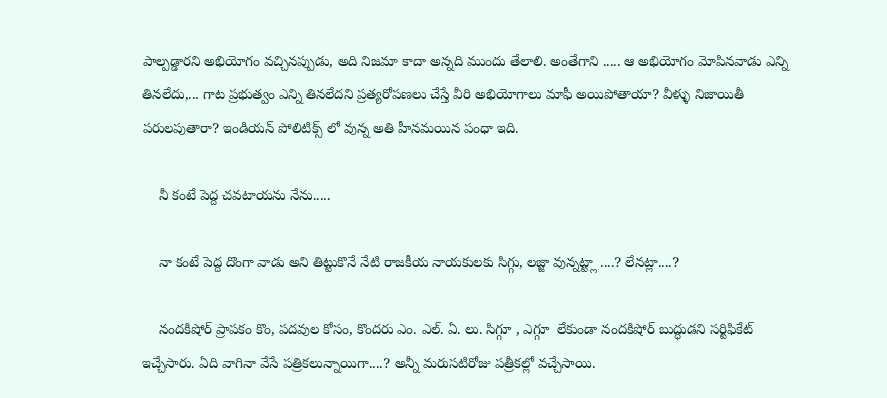పాల్పడ్డారని అభియోగం వచ్చినప్పుడు, అది నిజమా కాదా అన్నది ముందు తేలాలి. అంతేగాని ..... ఆ అభియోగం మోపినవాడు ఎన్ని తినలేదు,... గాట ప్రభుత్వం ఎన్ని తినలేదని ప్రత్యరోపణలు చేస్తే వీరి అభియోగాలు మాఫీ అయిపోతాయా? వీళ్ళు నిజాయితీ పరులపుతారా? ఇండియన్ పోలిటిక్స్ లో వున్న అతి హీనమయిన పంధా ఇది.

    నీ కంటే పెద్ద చవటాయను నేను.....

    నా కంటే పెద్ద దొంగా వాడు అని తిట్టుకొనే నేటి రాజకీయ నాయకులకు సిగ్గు, లజ్జా వున్నట్ట్లా ....? లేనట్లా....?

    నందకిషోర్ ప్రాపకం కొం, పదవుల కోసం, కొందరు ఎం. ఎల్. ఏ. లు. సిగ్గూ , ఎగ్గూ  లేకుండా నందకిషోర్ బుద్ధుడని సర్టిఫికేట్ ఇచ్చేసారు. ఏది వాగినా వేసే పత్రికలున్నాయిగా....? అన్నీ మరుసటిరోజు పత్రీకల్లో వచ్చేసాయి.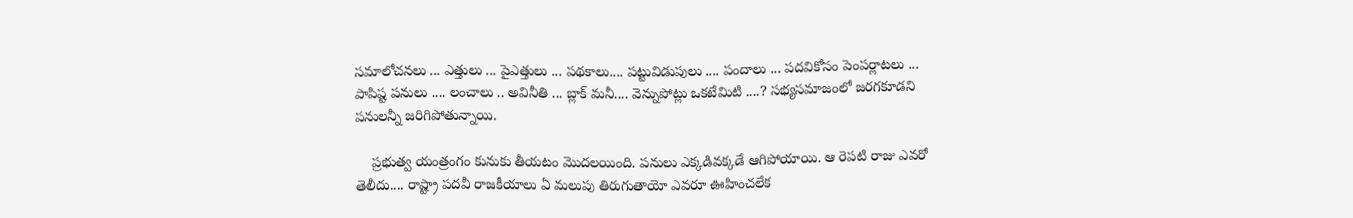సమాలోచనలు ... ఎత్తులు ... పైఎత్తులు ... పథకాలు.... పట్టువిడుపులు .... పందాలు ... పదవికోసం పెంపర్లాటలు ... పాపిష్ట పనులు .... లంచాలు .. అవినీతి ... బ్లాక్ మనీ.... వెన్నుపోట్లు ఒకటేమిటి ....? సభ్యసమాజంలో జరగకూడని పనులన్నీ జరిగిపోతున్నాయి.

    ప్రభుత్వ యంత్రంగం కునుకు తీయటం మొదలయింది. పనులు ఎక్కడివక్కడే ఆగిపోయాయి. ఆ రెపటి రాజు ఎవరో తెలీదు.... రాష్ట్రా పదవీ రాజకీయాలు ఏ మలుపు తిరుగుతాయో ఎవరూ ఊహించలేక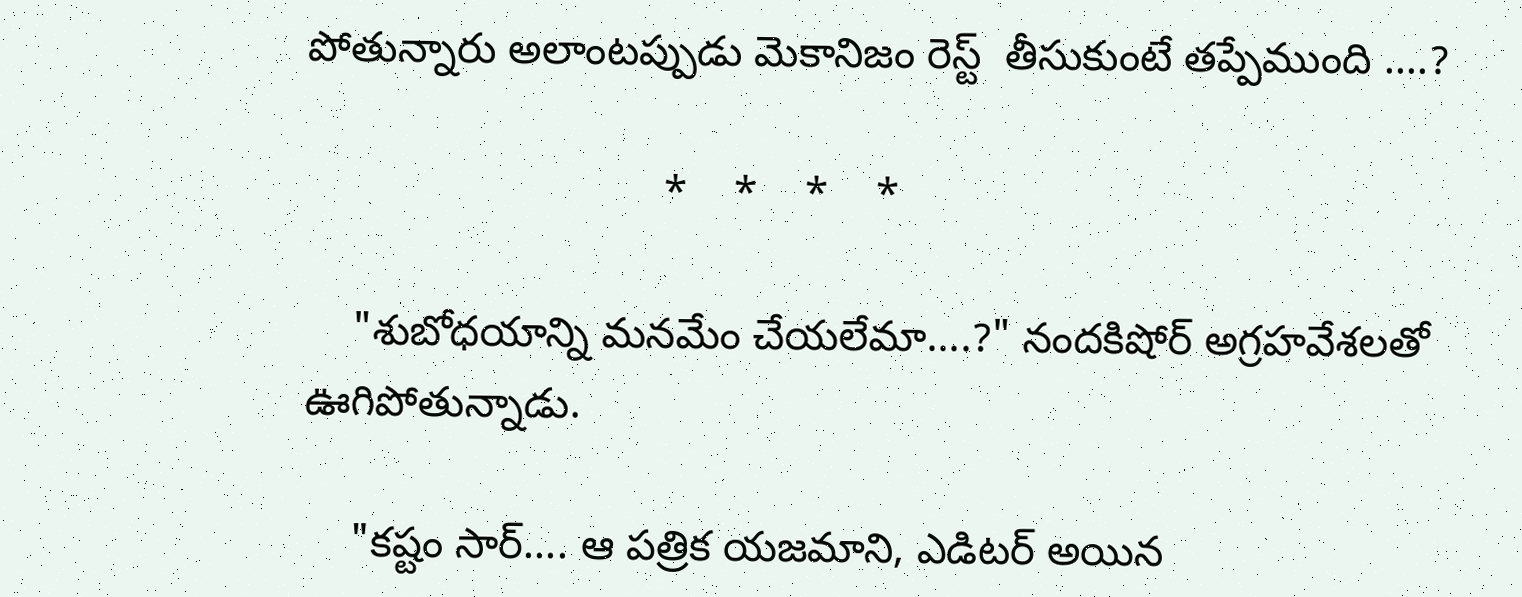పోతున్నారు అలాంటప్పుడు మెకానిజం రెస్ట్  తీసుకుంటే తప్పేముంది ....?

                              *    *    *    *

    "శుబోధయాన్ని మనమేం చేయలేమా....?" నందకిషోర్ అగ్రహవేశలతో ఊగిపోతున్నాడు.

    "కష్టం సార్.... ఆ పత్రిక యజమాని, ఎడిటర్ అయిన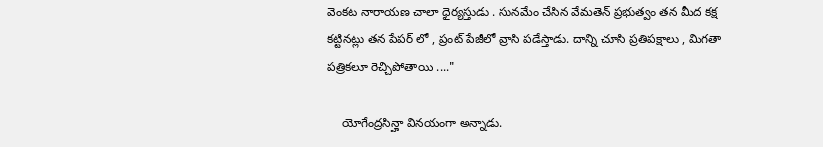వెంకట నారాయణ చాలా ధైర్యస్తుడు . సునమేం చేసిన వేమతెన్ ప్రభుత్వం తన మీద కక్ష కట్టినట్లు తన పేపర్ లో , ప్రంట్ పేజీలో వ్రాసి పడేస్తాడు. దాన్ని చూసి ప్రతిపక్షాలు , మిగతా పత్రికలూ రెచ్చిపోతాయి ...."

    యోగేంద్రసిన్హా వినయంగా అన్నాడు.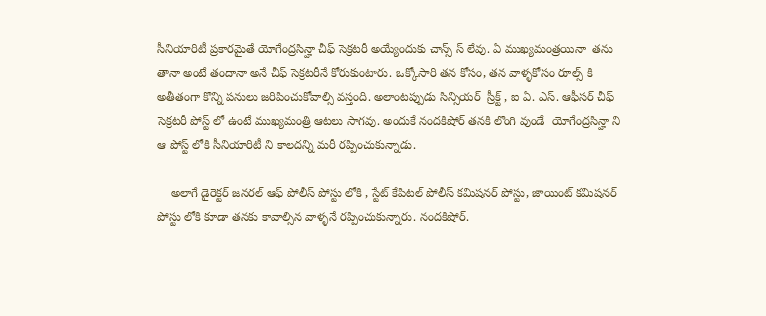సీనియారిటీ ప్రకారమైతే యోగేంద్రసిన్హా చీఫ్ సెక్రటరీ అయ్యేందుకు చాన్స్ స్ లేవు. ఏ ముఖ్యమంత్రయినా  తను తానా అంటే తందానా అనే చీఫ్ సెక్రటరీనే కోరుకుంటారు. ఒక్కోసారి తన కోసం, తన వాళ్ళకోసం రూల్స్ కి అతీతంగా కొన్ని పనులు జరిపించుకోవాల్సి వస్తంది. అలాంటప్పుడు సిన్సియర్  స్రీక్ట్ , ఐ ఏ. ఎస్. ఆఫీసర్ చీఫ్ సెక్రటరీ పోస్ట్ లో ఉంటే ముఖ్యమంత్రి ఆటలు సాగవు. అందుకే నందకిషోర్ తనకి లొంగి వుండే  యోగేంద్రసిన్హా ని ఆ పోస్ట్ లోకి సీనియారిటీ ని కాలదన్ని మరీ రప్పించుకున్నాడు.

    అలాగే డైరెక్టర్ జనరల్ ఆఫ్ పోలీస్ పోస్టు లోకి , స్టేట్ కేపిటల్ పోలీస్ కమిషనర్ పోస్టు, జాయింట్ కమిషనర్ పోస్టు లోకి కూడా తనకు కావాల్సిన వాళ్ళనే రప్పించుకున్నారు. నందకిషోర్.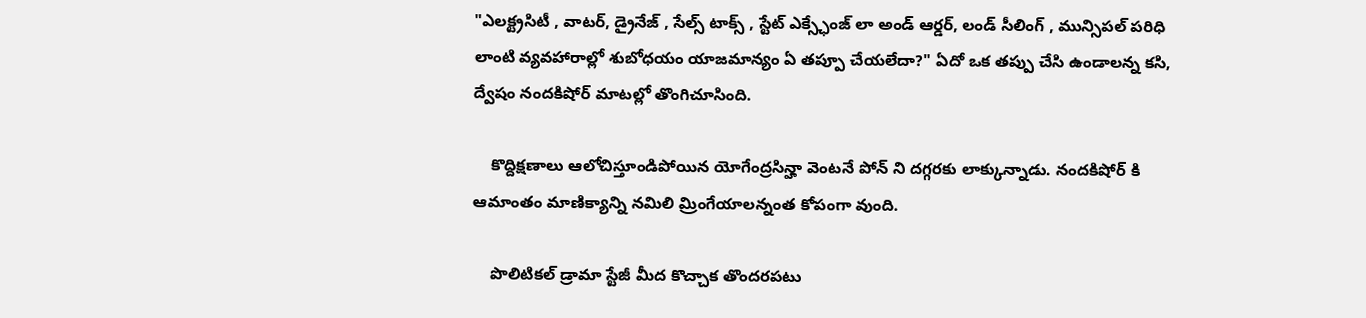"ఎలక్ట్రసిటీ , వాటర్, డ్రైనేజ్ , సేల్స్ టాక్స్ , స్టేట్ ఎక్స్ఛేంజ్ లా అండ్ ఆర్డర్, లండ్ సీలింగ్ , మున్సిపల్ పరిధి లాంటి వ్యవహారాల్లో శుబోధయం యాజమాన్యం ఏ తప్పూ చేయలేదా?" ఏదో ఒక తప్పు చేసి ఉండాలన్న కసి, ద్వేషం నందకిషోర్ మాటల్లో తొంగిచూసింది.

    కొద్దిక్షణాలు ఆలోచిస్తూండిపోయిన యోగేంద్రసిన్హా వెంటనే పోన్ ని దగ్గరకు లాక్కున్నాడు. నందకిషోర్ కి ఆమాంతం మాణిక్యాన్ని నమిలి మ్రింగేయాలన్నంత కోపంగా వుంది.

    పొలిటికల్ డ్రామా స్టేజీ మీద కొచ్చాక తొందరపటు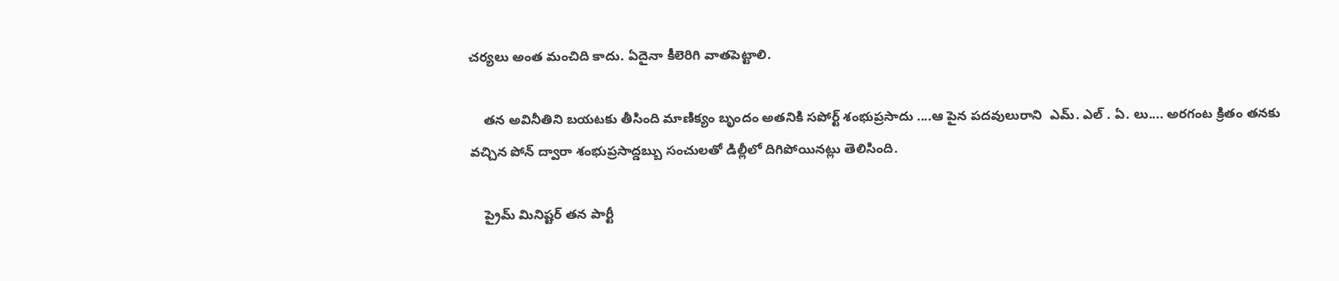చర్యలు అంత మంచిది కాదు. ఏదైనా కీలెరిగి వాతపెట్టాలి.

    తన అవినీతిని బయటకు తీసింది మాణిక్యం బృందం అతనికి సపోర్ట్ శంభుప్రసాదు ....ఆ పైన పదవులురాని  ఎమ్. ఎల్ . ఏ. లు.... అరగంట క్రితం తనకు వచ్చిన పోన్ ద్వారా శంభుప్రసాద్డబ్బు సంచులతో డిల్లీలో దిగిపోయినట్లు తెలిసింది.

    ప్రైమ్ మినిష్టర్ తన పార్టీ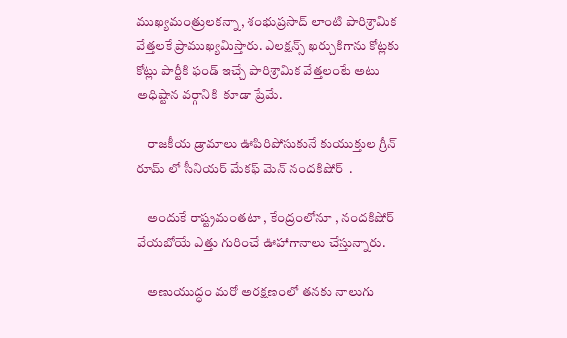ముఖ్యమంత్రులకన్నా, శంభుప్రసాద్ లాంటి పారిశ్రామిక వేత్తలకే ప్రాముఖ్యమిస్తారు. ఎలక్షన్స్ ఖర్చుకిగాను కోట్లకు కోట్లు పార్టీకి ఫండ్ ఇచ్చే పారిశ్రామిక వేత్తలంటే అటు అధిష్టాన వర్గానికి  కూడా ప్రేమే.

    రాజకీయ డ్రామాలు ఊపిరిపోసుకునే కుయుక్తుల గ్రీన్ రూమ్ లో సీనియర్ మేకఫ్ మెన్ నందకిషోర్  .

    అందుకే రాష్ట్రమంతటా , కేంద్రంలోనూ , నందకిషోర్ వేయబోయే ఎత్తు గురించే ఊహాగానాలు చేస్తున్నారు.

    అణుయుద్ధం మరో అరక్షణంలో తనకు నాలుగు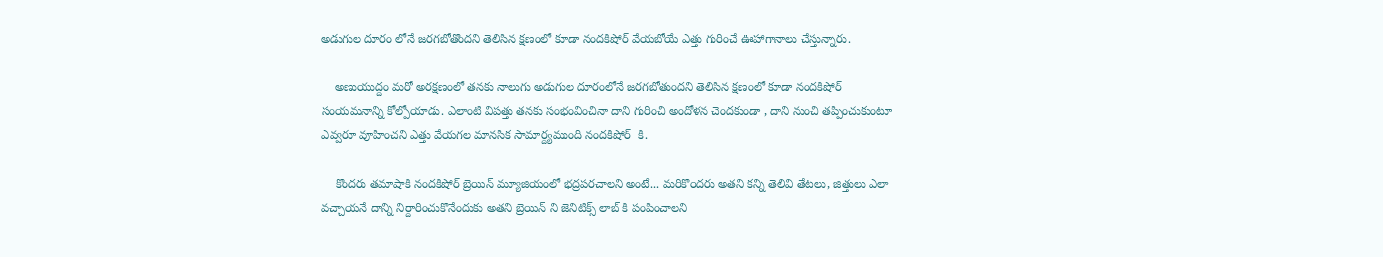అడుగుల దూరం లోనే జరగబోతొందని తెలిసిన క్షణంలో కూడా నందకిషోర్ వేయబోయే ఎత్తు గురించే ఊహాగానాలు చేస్తున్నారు.

    అణుయుద్దం మరో అరక్షణంలో తనకు నాలుగు అడుగుల దూరంలోనే జరగబోతుందని తెలిసిన క్షణంలో కూడా నందకిషోర్ సంయమనాన్ని కోల్పోయాడు. ఎలాంటి విపత్తు తనకు సంభంవించినా దాని గురించి అందోళన చెందకుండా , దాని నుంచి తప్పించుకుంటూ ఎవ్వరూ వూహించని ఎత్తు వేయగల మానసిక సామార్ద్యముంది నందకిషోర్  కి.

    కొందరు తమాషాకి నందకిషోర్ బ్రెయిన్ మ్యూజియంలో భద్రపరచాలని అంటే... మరికొ౦దరు అతని కన్ని తెలివి తేటలు, జిత్తులు ఎలా వచ్చాయనే దాన్ని నిర్దారించుకొనేందుకు అతని బ్రెయిన్ ని జెనిటిక్స్ లాబ్ కి పంపించాలని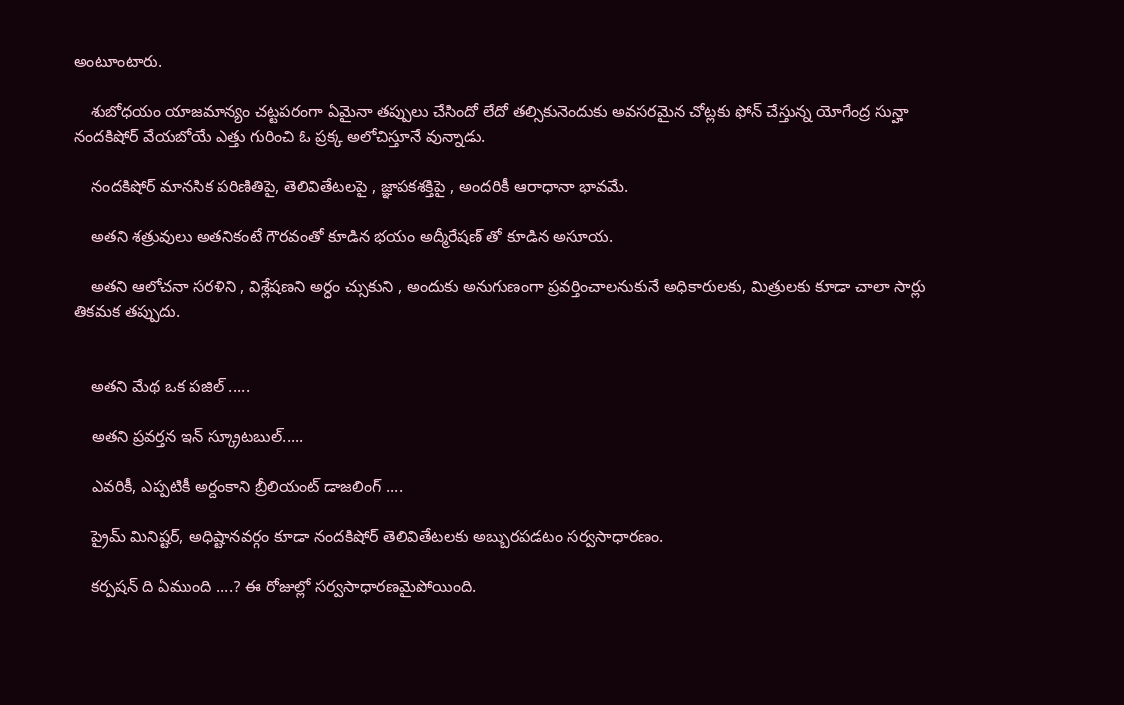అంటూంటారు.

    శుబోధయం యాజమాన్యం చట్టపరంగా ఏమైనా తప్పులు చేసిందో లేదో తల్సికునెందుకు అవసరమైన చోట్లకు ఫోన్ చేస్తున్న యోగేంద్ర సున్హా నందకిషోర్ వేయబోయే ఎత్తు గురించి ఓ ప్రక్క అలోచిస్తూనే వున్నాడు.

    నందకిషోర్ మానసిక పరిణితిపై, తెలివితేటలపై , జ్ఞాపకశక్తిపై , అందరికీ ఆరాధానా భావమే.

    అతని శత్రువులు అతనికంటే గౌరవంతో కూడిన భయం అద్మీరేషణ్ తో కూడిన అసూయ.

    అతని ఆలోచనా సరళిని , విశ్లేషణని అర్ధం చ్సుకుని , అందుకు అనుగుణంగా ప్రవర్తించాలనుకునే అధికారులకు, మిత్రులకు కూడా చాలా సార్లు తికమక తప్పుదు.


    అతని మేథ ఒక పజిల్ .....

    అతని ప్రవర్తన ఇన్ స్క్రూటబుల్.....

    ఎవరికీ, ఎప్పటికీ అర్దంకాని బ్రీలియంట్ డాజలింగ్ ....

    ప్రైమ్ మినిష్టర్, అధిష్టానవర్గం కూడా నందకిషోర్ తెలివితేటలకు అబ్బురపడటం సర్వసాధారణం.

    కర్పషన్ ది ఏముంది ....? ఈ రోజుల్లో సర్వసాధారణమైపోయింది.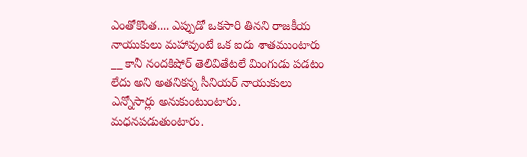ఎంతోకొంత.... ఎప్పుడో ఒకసారి తినని రాజకీయ నాయుకులు మహావుంటే ఒక ఐదు శాతముంటారు __ కానీ నందకిషోర్ తెలివితేటలే మింగుడు పడటం లేదు అని అతనికన్న సీనియర్ నాయుకులు ఎన్నోసార్లు అనుకుంటు౦టారు. మధనపడుతుంటారు.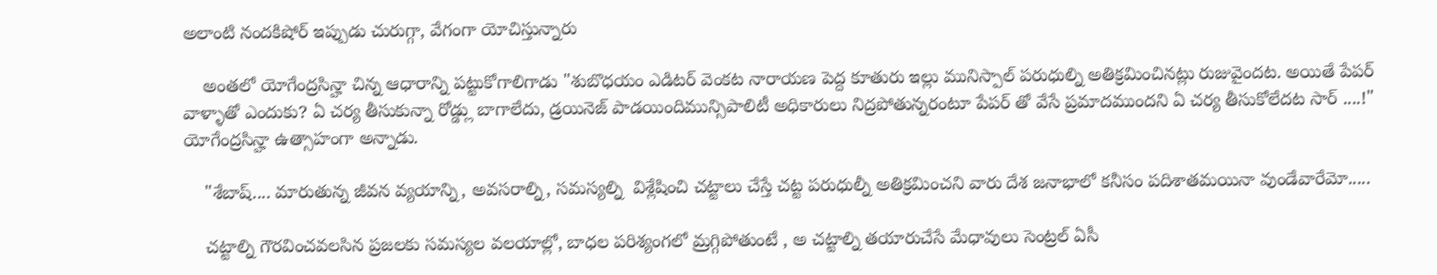అలాంటి నందకిషోర్ ఇప్పుడు చురుగ్గా, వేగంగా యోచిస్తున్నారు

    అంతలో యోగేంద్రసిన్హా చిన్న ఆధారాన్ని పట్టుకోగాలిగాడు "శుబొధయం ఎడిటర్ వెంకట నారాయణ పెద్ద కూతురు ఇల్లు మునిస్పాల్ పరుధుల్ని అతిక్రమించినట్లు రుజువైందట. అయితే పేపర్ వాళ్ళాతో ఎందుకు? ఏ చర్య తీసుకున్నా రోడ్డ్లు బాగాలేదు, డ్రయినెజ్ పాడయిందిమున్సిపాలిటీ అధికారులు నిద్రపోతున్నరంటూ పేపర్ తో వేసే ప్రమాదముందని ఏ చర్య తీసుకోలేదట సార్ ....!" యోగేంద్రసిన్హా ఉత్సాహంగా అన్నాడు.

    "శేబాష్.... మారుతున్న జీవన వ్యయాన్ని, అవసరాల్ని, సమస్యల్ని  విశ్లేషించి చట్టాలు చేస్తే చట్ట పరుధుల్నీ అతిక్రమించని వారు దేశ జనాభాలో కనీసం పదిశాతమయినా వుండేవారేమో.....

    చట్టాల్ని గౌరవించవలసిన ప్రజలకు సమస్యల వలయాల్లో, బాధల పరిశ్యంగలో మ్రగ్గిపోతుంటే , అ చట్టాల్ని తయారుచేసే మేధావులు సెంట్రల్ ఏసీ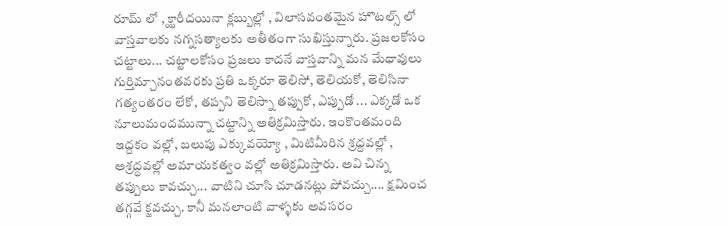రూమ్ లో , క్ఝారీదయినా క్లబ్బుల్లో , విలాసవంతమైన హొటల్స్ లో వాస్తవాలకు నగ్నసత్యాలకు అతీతంగా సుఖిస్తున్నారు. ప్రజలకోసం చట్టాలు... చట్టాలకోసం ప్రజలు కాదనే వాస్తవాన్ని మన మేధావులు గుర్తిమ్చానంతవరకు ప్రతి ఒక్కరూ తెలిసో, తెలియకో, తెలిసినా గత్యంతరం లేకో, తప్పని తెలిస్నా తప్పుకో, ఎప్పుడో ... ఎక్కడో ఒక నూలుమందమున్నా చట్టాన్ని అతిక్రమిస్తారు. ఇంకొంతమంది ఇద్దకం వల్లో, బలుపు ఎక్కువయ్యో , మిటిమీరిన శ్రద్దవల్లో , అశ్రద్ధవల్లో అమాయకత్వం వల్లో అతిక్రమిస్తారు. అవి చిన్న తప్పులు కావచ్చు... వాటిని చూసి చూడనట్లు పోవచ్చు.... క్షమించ తగ్గవే క్జవచ్చు. కానీ మనలాంటి వాళ్ళకు అవసరం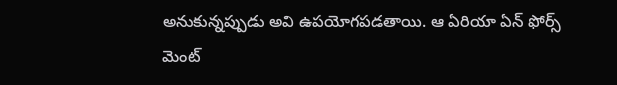అనుకున్నప్పుడు అవి ఉపయోగపడతాయి. ఆ ఏరియా ఏన్ ఫోర్స్ మెంట్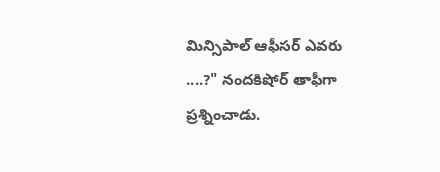మిన్సిపాల్ ఆఫీసర్ ఎవరు ....?" నందకిషోర్ తాఫీగా ప్రశ్నించాడు.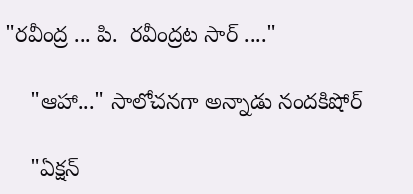"రవీంద్ర ... పి.  రవీంద్రట సార్ ...."

    "ఆహా..." సాలోచనగా అన్నాడు నందకిషోర్

    "ఏక్షన్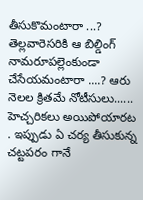తీసుకొమంటారా ...? తెల్లవారెసరికి ఆ బిల్డింగ్ నామరూపల్లెంకుండా చేసేయమంటారా ....? ఆరు నెలల క్రితమే నోటీసులు...... హెచ్చరికలు అయిపోయారట . ఇప్పుడు ఏ చర్య తీసుకున్న చట్టపరం గానే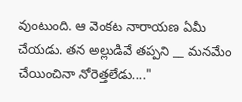వుంటుంది. ఆ వెంకట నారాయణ ఏమీ చేయడు. తన అల్లుడివే తప్పని __ మనమేం చేయించినా నోరెత్తలేడు...."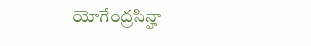యోగేంద్రసిన్హా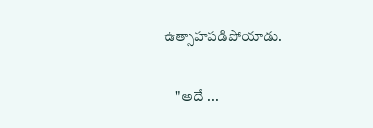ఉత్సాహపడిపోయాడు.

    "అదే ...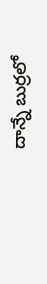దాన్నే బుర్రలో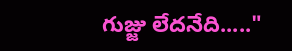గుజ్జు లేదనేది....."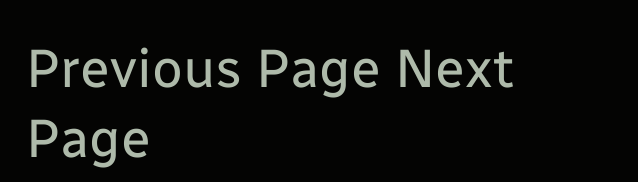Previous Page Next Page